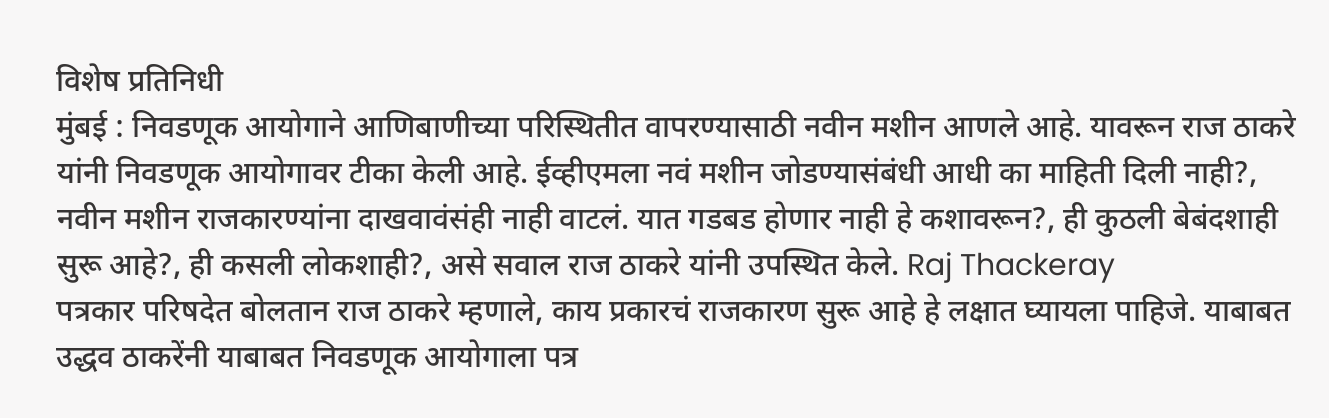विशेष प्रतिनिधी
मुंबई : निवडणूक आयोगाने आणिबाणीच्या परिस्थितीत वापरण्यासाठी नवीन मशीन आणले आहे. यावरून राज ठाकरे यांनी निवडणूक आयोगावर टीका केली आहे. ईव्हीएमला नवं मशीन जोडण्यासंबंधी आधी का माहिती दिली नाही?, नवीन मशीन राजकारण्यांना दाखवावंसंही नाही वाटलं. यात गडबड होणार नाही हे कशावरून?, ही कुठली बेबंदशाही सुरू आहे?, ही कसली लोकशाही?, असे सवाल राज ठाकरे यांनी उपस्थित केले. Raj Thackeray
पत्रकार परिषदेत बोलतान राज ठाकरे म्हणाले, काय प्रकारचं राजकारण सुरू आहे हे लक्षात घ्यायला पाहिजे. याबाबत उद्धव ठाकरेंनी याबाबत निवडणूक आयोगाला पत्र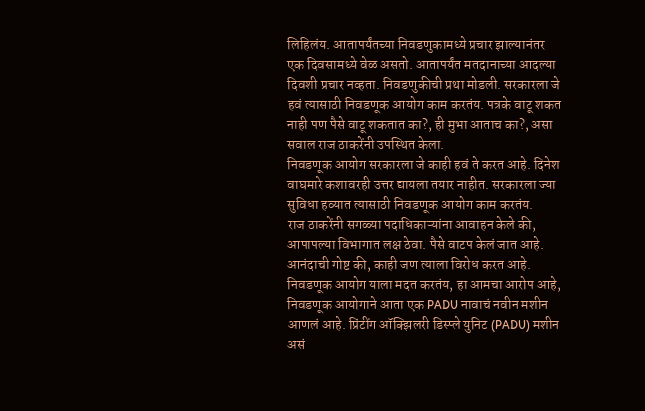लिहिलंय. आतापर्यंतच्या निवडणुकामध्ये प्रचार झाल्यानंतर एक दिवसामध्ये वेळ असतो. आतापर्यंत मतदानाच्या आदल्या दिवशी प्रचार नव्हता. निवडणुकीची प्रथा मोडली. सरकारला जे हवं त्यासाठी निवडणूक आयोग काम करतंय. पत्रके वाटू शकत नाही पण पैसे वाटू शकतात का?, ही मुभा आताच का?, असा सवाल राज ठाकरेंनी उपस्थित केला.
निवडणूक आयोग सरकारला जे काही हवं ते करत आहे. दिनेश वाघमारे कशावरही उत्तर द्यायला तयार नाहीत. सरकारला ज्या सुविधा हव्यात त्यासाठी निवडणूक आयोग काम करतंय.
राज ठाकरेंनी सगळ्या पदाधिकाऱ्यांना आवाहन केले की, आपापल्या विभागात लक्ष ठेवा. पैसे वाटप केलं जात आहे. आनंदाची गोष्ट की, काही जण त्याला विरोध करत आहे. निवडणूक आयोग याला मदत करतंय, हा आमचा आरोप आहे,
निवडणूक आयोगाने आता एक PADU नावाचं नवीन मशीन आणलं आहे. प्रिंटींग ऑक्झिलरी डिस्प्ले युनिट (PADU) मशीन असं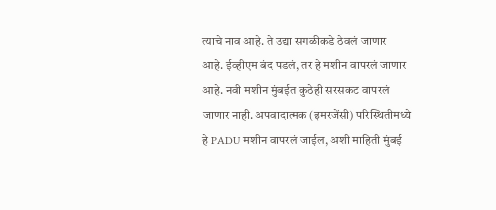त्याचे नाव आहे. ते उद्या सगळीकडे ठेवलं जाणार आहे. ईव्हीएम बंद पडलं, तर हे मशीन वापरलं जाणार आहे. नवी मशीन मुंबईत कुठेही सरसकट वापरलं जाणार नाही. अपवादात्मक (इमरजेंसी) परिस्थितीमध्ये हे PADU मशीन वापरलं जाईल, अशी माहिती मुंबई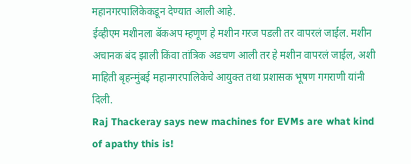महानगरपालिकेकडून देण्यात आली आहे.
ईव्हीएम मशीनला बॅकअप म्हणूण हे मशीन गरज पडली तर वापरलं जाईल. मशीन अचानक बंद झाली किंवा तांत्रिक अडचण आली तर हे मशीन वापरलं जाईल, अशी माहिती बृहन्मुंबई महानगरपालिकेचे आयुक्त तथा प्रशासक भूषण गगराणी यांनी दिली.
Raj Thackeray says new machines for EVMs are what kind of apathy this is!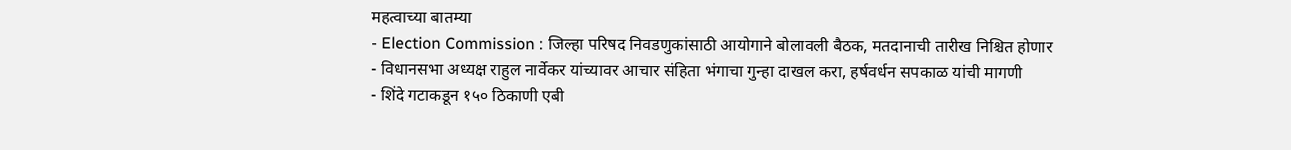महत्वाच्या बातम्या
- Election Commission : जिल्हा परिषद निवडणुकांसाठी आयोगाने बोलावली बैठक, मतदानाची तारीख निश्चित होणार
- विधानसभा अध्यक्ष राहुल नार्वेकर यांच्यावर आचार संहिता भंगाचा गुन्हा दाखल करा, हर्षवर्धन सपकाळ यांची मागणी
- शिंदे गटाकडून १५० ठिकाणी एबी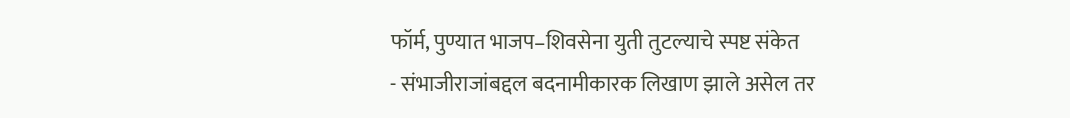फॉर्म, पुण्यात भाजप–शिवसेना युती तुटल्याचे स्पष्ट संकेत
- संभाजीराजांबद्दल बदनामीकारक लिखाण झाले असेल तर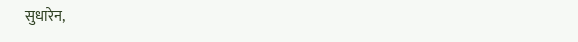सुधारेन,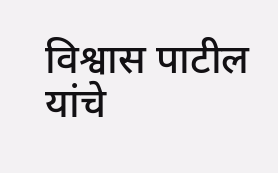विश्वास पाटील यांचे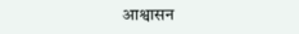आश्वासन